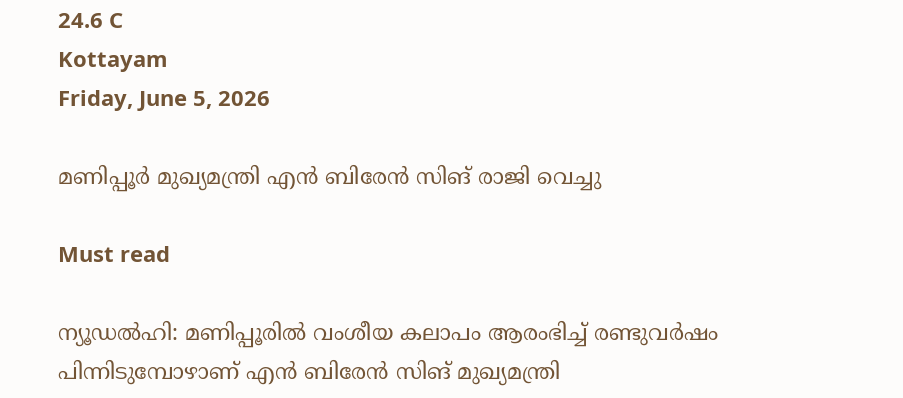24.6 C
Kottayam
Friday, June 5, 2026

മണിപ്പൂർ മുഖ്യമന്ത്രി എന്‍ ബിരേന്‍ സിങ് രാജി വെച്ചു

Must read

ന്യൂഡല്‍ഹി: മണിപ്പൂരില്‍ വംശീയ കലാപം ആരംഭിച്ച് രണ്ടുവര്‍ഷം പിന്നിടുമ്പോഴാണ് എന്‍ ബിരേന്‍ സിങ് മുഖ്യമന്ത്രി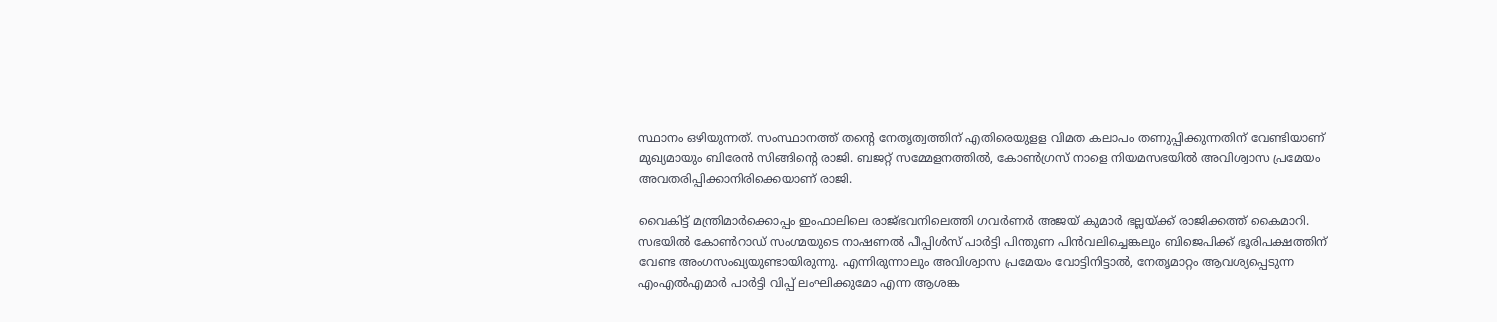സ്ഥാനം ഒഴിയുന്നത്. സംസ്ഥാനത്ത് തന്റെ നേതൃത്വത്തിന് എതിരെയുളള വിമത കലാപം തണുപ്പിക്കുന്നതിന് വേണ്ടിയാണ് മുഖ്യമായും ബിരേന്‍ സിങ്ങിന്റെ രാജി. ബജറ്റ് സമ്മേളനത്തില്‍, കോണ്‍ഗ്രസ് നാളെ നിയമസഭയില്‍ അവിശ്വാസ പ്രമേയം അവതരിപ്പിക്കാനിരിക്കെയാണ് രാജി.

വൈകിട്ട് മന്ത്രിമാര്‍ക്കൊപ്പം ഇംഫാലിലെ രാജ്ഭവനിലെത്തി ഗവര്‍ണര്‍ അജയ് കുമാര്‍ ഭല്ലയ്ക്ക് രാജിക്കത്ത് കൈമാറി. സഭയില്‍ കോണ്‍റാഡ് സംഗ്മയുടെ നാഷണല്‍ പീപ്പിള്‍സ് പാര്‍ട്ടി പിന്തുണ പിന്‍വലിച്ചെങ്കലും ബിജെപിക്ക് ഭൂരിപക്ഷത്തിന് വേണ്ട അംഗസംഖ്യയുണ്ടായിരുന്നു. എന്നിരുന്നാലും അവിശ്വാസ പ്രമേയം വോട്ടിനിട്ടാല്‍, നേതൃമാറ്റം ആവശ്യപ്പെടുന്ന എംഎല്‍എമാര്‍ പാര്‍ട്ടി വിപ്പ് ലംഘിക്കുമോ എന്ന ആശങ്ക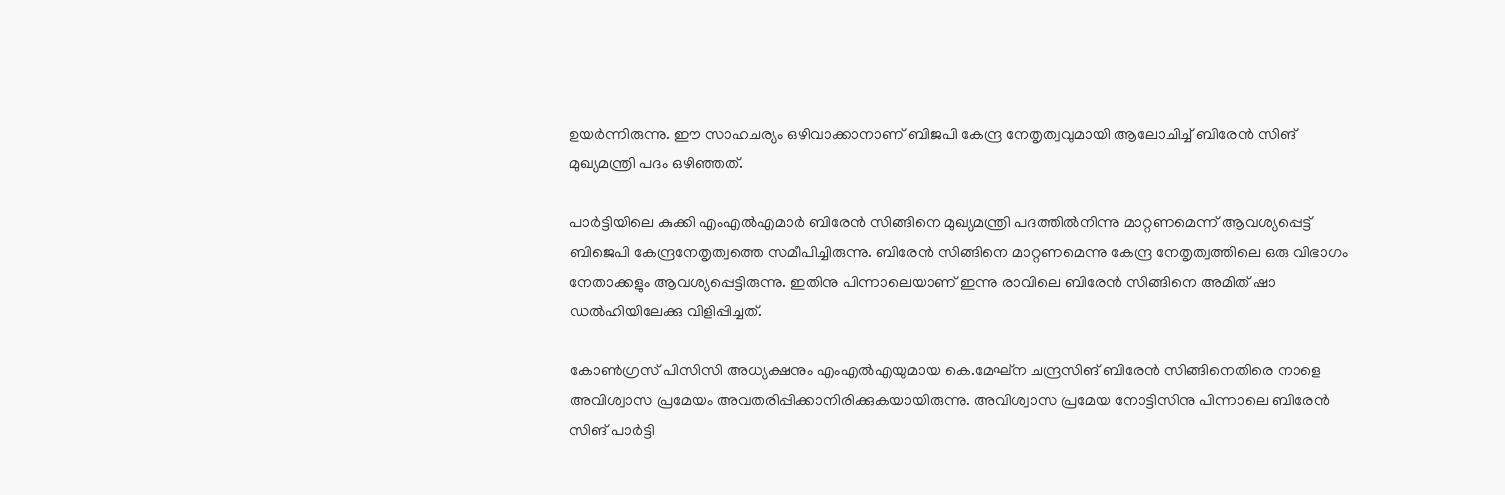ഉയര്‍ന്നിരുന്നു. ഈ സാഹചര്യം ഒഴിവാക്കാനാണ് ബിജപി കേന്ദ്ര നേതൃത്വവുമായി ആലോചിച്ച് ബിരേന്‍ സിങ് മുഖ്യമന്ത്രി പദം ഒഴിഞ്ഞത്.

പാര്‍ട്ടിയിലെ കുക്കി എംഎല്‍എമാര്‍ ബിരേന്‍ സിങ്ങിനെ മുഖ്യമന്ത്രി പദത്തില്‍നിന്നു മാറ്റണമെന്ന് ആവശ്യപ്പെട്ട് ബിജെപി കേന്ദ്രനേതൃത്വത്തെ സമീപിച്ചിരുന്നു. ബിരേന്‍ സിങ്ങിനെ മാറ്റണമെന്നു കേന്ദ്ര നേതൃത്വത്തിലെ ഒരു വിഭാഗം നേതാക്കളും ആവശ്യപ്പെട്ടിരുന്നു. ഇതിനു പിന്നാലെയാണ് ഇന്നു രാവിലെ ബിരേന്‍ സിങ്ങിനെ അമിത് ഷാ ഡല്‍ഹിയിലേക്കു വിളിപ്പിച്ചത്.

കോണ്‍ഗ്രസ് പിസിസി അധ്യക്ഷനും എംഎല്‍എയുമായ കെ.മേഘ്‌ന ചന്ദ്രസിങ് ബിരേന്‍ സിങ്ങിനെതിരെ നാളെ അവിശ്വാസ പ്രമേയം അവതരിപ്പിക്കാനിരിക്കുകയായിരുന്നു. അവിശ്വാസ പ്രമേയ നോട്ടിസിനു പിന്നാലെ ബിരേന്‍ സിങ് പാര്‍ട്ടി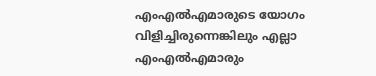എംഎല്‍എമാരുടെ യോഗം വിളിച്ചിരുന്നെങ്കിലും എല്ലാ എംഎല്‍എമാരും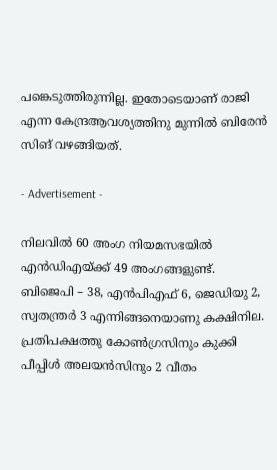പങ്കെടുത്തിരുന്നില്ല. ഇതോടെയാണ് രാജി എന്ന കേന്ദ്രആവശ്യത്തിനു മുന്നില്‍ ബിരേന്‍ സിങ് വഴങ്ങിയത്.

- Advertisement -

നിലവില്‍ 60 അംഗ നിയമസഭയില്‍ എന്‍ഡിഎയ്ക്ക് 49 അംഗങ്ങളുണ്ട്. ബിജെപി – 38, എന്‍പിഎഫ് 6, ജെഡിയു 2, സ്വതന്ത്രര്‍ 3 എന്നിങ്ങനെയാണു കക്ഷിനില. പ്രതിപക്ഷത്തു കോണ്‍ഗ്രസിനും കുക്കി പീപ്പിള്‍ അലയന്‍സിനും 2 വീതം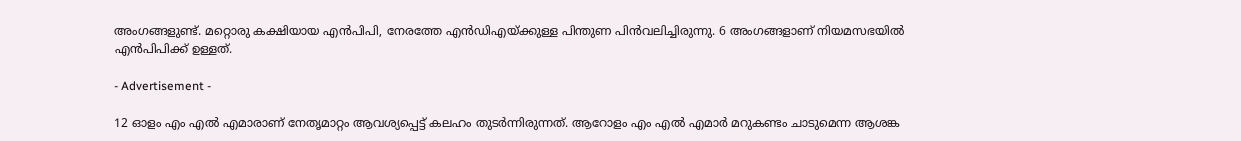അംഗങ്ങളുണ്ട്. മറ്റൊരു കക്ഷിയായ എന്‍പിപി, നേരത്തേ എന്‍ഡിഎയ്ക്കുള്ള പിന്തുണ പിന്‍വലിച്ചിരുന്നു. 6 അംഗങ്ങളാണ് നിയമസഭയില്‍ എന്‍പിപിക്ക് ഉള്ളത്.

- Advertisement -

12 ഓളം എം എല്‍ എമാരാണ് നേതൃമാറ്റം ആവശ്യപ്പെട്ട് കലഹം തുടര്‍ന്നിരുന്നത്. ആറോളം എം എല്‍ എമാര്‍ മറുകണ്ടം ചാടുമെന്ന ആശങ്ക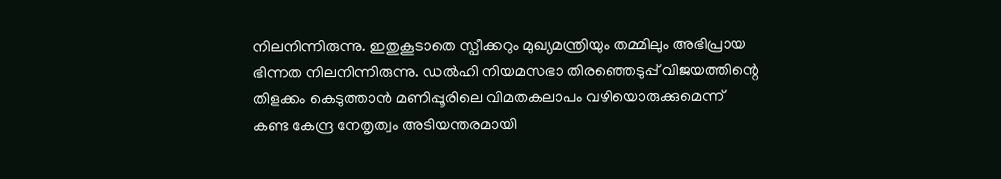നിലനിന്നിരുന്നു. ഇതുകൂടാതെ സ്പീക്കറും മുഖ്യമന്ത്രിയും തമ്മിലും അഭിപ്രായ ഭിന്നത നിലനിന്നിരുന്നു. ഡല്‍ഹി നിയമസഭാ തിരഞ്ഞെടുപ്പ് വിജയത്തിന്റെ തിളക്കം കെടുത്താന്‍ മണിപ്പൂരിലെ വിമതകലാപം വഴിയൊരുക്കുമെന്ന് കണ്ട കേന്ദ്ര നേതൃത്വം അടിയന്തരമായി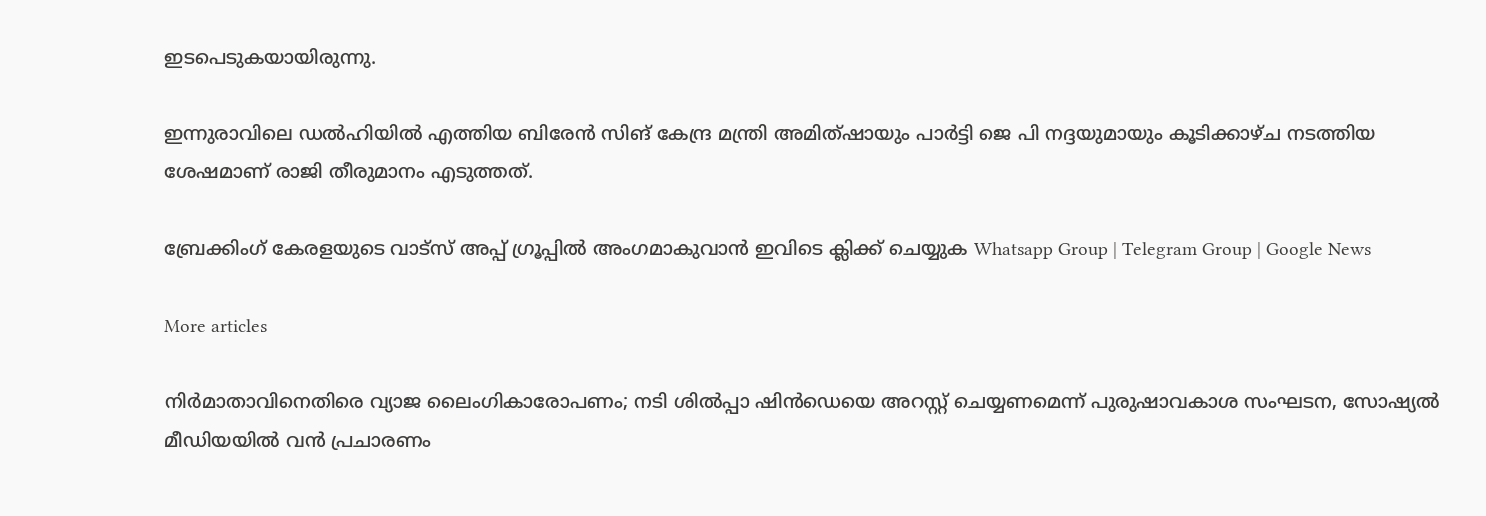ഇടപെടുകയായിരുന്നു.

ഇന്നുരാവിലെ ഡല്‍ഹിയില്‍ എത്തിയ ബിരേന്‍ സിങ് കേന്ദ്ര മന്ത്രി അമിത്ഷായും പാര്‍ട്ടി ജെ പി നദ്ദയുമായും കൂടിക്കാഴ്ച നടത്തിയ ശേഷമാണ് രാജി തീരുമാനം എടുത്തത്.

ബ്രേക്കിംഗ് കേരളയുടെ വാട്സ് അപ്പ് ഗ്രൂപ്പിൽ അംഗമാകുവാൻ ഇവിടെ ക്ലിക്ക് ചെയ്യുക Whatsapp Group | Telegram Group | Google News

More articles

നിർമാതാവിനെതിരെ വ്യാജ ലൈംഗികാരോപണം; നടി ശിൽപ്പാ ഷിൻഡെയെ അറസ്റ്റ് ചെയ്യണമെന്ന് പുരുഷാവകാശ സംഘടന, സോഷ്യൽ മീഡിയയിൽ വൻ പ്രചാരണം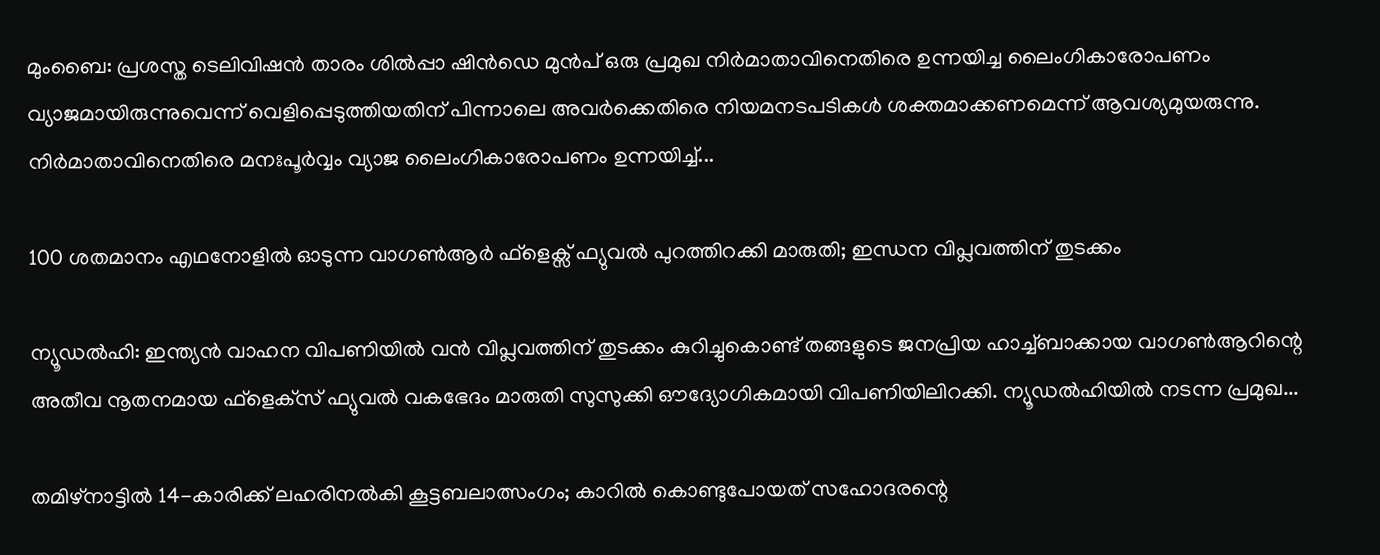മുംബൈ: പ്രശസ്ത ടെലിവിഷൻ താരം ശിൽപ്പാ ഷിൻഡെ മുൻപ് ഒരു പ്രമുഖ നിർമാതാവിനെതിരെ ഉന്നയിച്ച ലൈംഗികാരോപണം വ്യാജമായിരുന്നുവെന്ന് വെളിപ്പെടുത്തിയതിന് പിന്നാലെ അവർക്കെതിരെ നിയമനടപടികൾ ശക്തമാക്കണമെന്ന് ആവശ്യമുയരുന്നു. നിർമാതാവിനെതിരെ മനഃപൂർവ്വം വ്യാജ ലൈംഗികാരോപണം ഉന്നയിച്ച്...

100 ശതമാനം എഥനോളിൽ ഓടുന്ന വാഗൺആർ ഫ്ളെക്സ് ഫ്യുവൽ പുറത്തിറക്കി മാരുതി; ഇന്ധന വിപ്ലവത്തിന് തുടക്കം

ന്യൂഡൽഹി: ഇന്ത്യൻ വാഹന വിപണിയിൽ വൻ വിപ്ലവത്തിന് തുടക്കം കുറിച്ചുകൊണ്ട് തങ്ങളുടെ ജനപ്രിയ ഹാച്ച്ബാക്കായ വാഗൺആറിന്റെ അതീവ നൂതനമായ ഫ്‌ളെക്‌സ് ഫ്യുവൽ വകഭേദം മാരുതി സുസുക്കി ഔദ്യോഗികമായി വിപണിയിലിറക്കി. ന്യൂഡൽഹിയിൽ നടന്ന പ്രമുഖ...

തമിഴ്നാട്ടിൽ 14-കാരിക്ക് ലഹരിനൽകി കൂട്ടബലാത്സംഗം; കാറിൽ കൊണ്ടുപോയത് സഹോദരന്റെ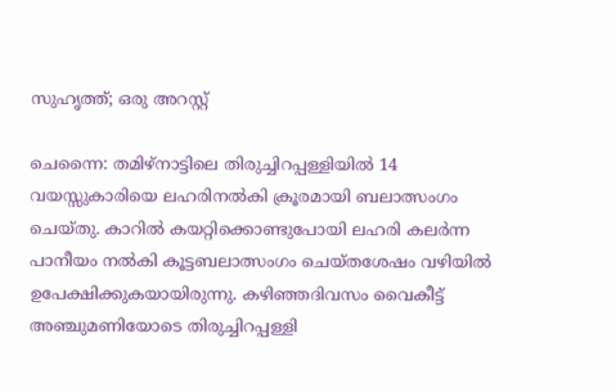സുഹൃത്ത്; ഒരു അറസ്റ്റ്

ചെന്നൈ: തമിഴ്നാട്ടിലെ തിരുച്ചിറപ്പള്ളിയിൽ 14 വയസ്സുകാരിയെ ലഹരിനൽകി ക്രൂരമായി ബലാത്സംഗം ചെയ്തു. കാറിൽ കയറ്റിക്കൊണ്ടുപോയി ലഹരി കലർന്ന പാനീയം നൽകി കൂട്ടബലാത്സംഗം ചെയ്തശേഷം വഴിയിൽ ഉപേക്ഷിക്കുകയായിരുന്നു. കഴിഞ്ഞദിവസം വൈകീട്ട് അഞ്ചുമണിയോടെ തിരുച്ചിറപ്പള്ളി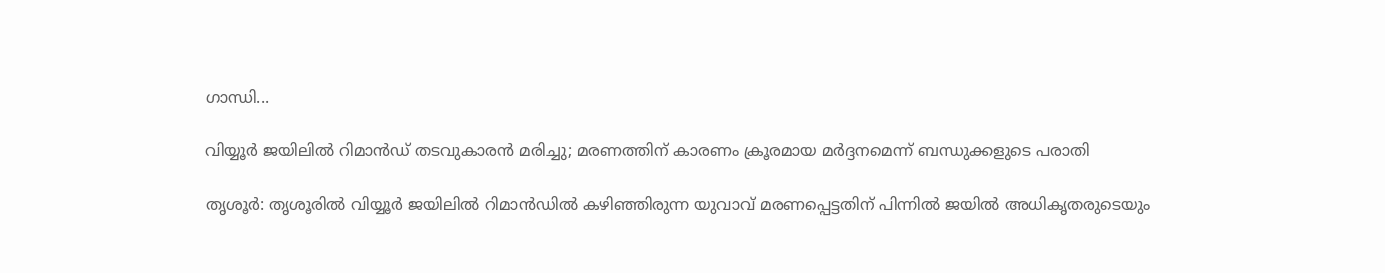ഗാന്ധി...

വിയ്യൂർ ജയിലിൽ റിമാൻഡ് തടവുകാരൻ മരിച്ചു; മരണത്തിന് കാരണം ക്രൂരമായ മർദ്ദനമെന്ന് ബന്ധുക്കളുടെ പരാതി

തൃശൂർ: തൃശൂരിൽ വിയ്യൂർ ജയിലിൽ റിമാൻഡിൽ കഴിഞ്ഞിരുന്ന യുവാവ് മരണപ്പെട്ടതിന് പിന്നിൽ ജയിൽ അധികൃതരുടെയും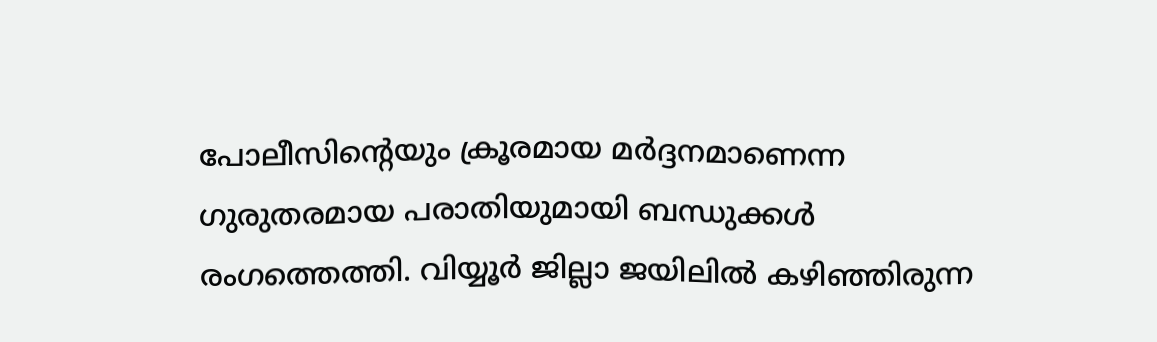പോലീസിന്റെയും ക്രൂരമായ മർദ്ദനമാണെന്ന ഗുരുതരമായ പരാതിയുമായി ബന്ധുക്കൾ രംഗത്തെത്തി. വിയ്യൂർ ജില്ലാ ജയിലിൽ കഴിഞ്ഞിരുന്ന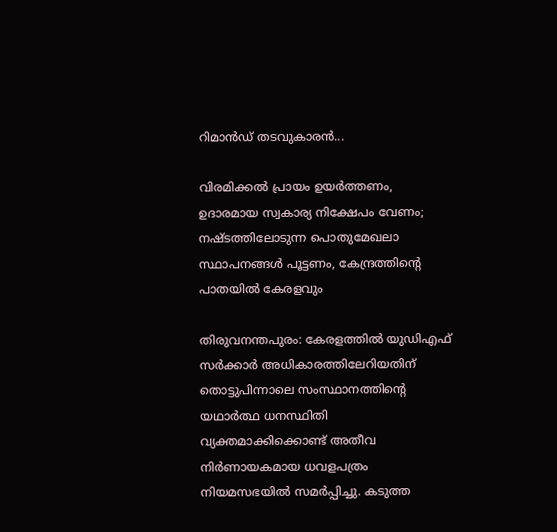റിമാൻഡ് തടവുകാരൻ...

വിരമിക്കൽ പ്രായം ഉയർത്തണം, ഉദാരമായ സ്വകാര്യ നിക്ഷേപം വേണം; നഷ്ടത്തിലോടുന്ന പൊതുമേഖലാ സ്ഥാപനങ്ങള്‍ പൂട്ടണം, കേന്ദ്രത്തിന്റെ പാതയില്‍ കേരളവും

തിരുവനന്തപുരം: കേരളത്തിൽ യുഡിഎഫ് സർക്കാർ അധികാരത്തിലേറിയതിന് തൊട്ടുപിന്നാലെ സംസ്ഥാനത്തിന്റെ യഥാർത്ഥ ധനസ്ഥിതി വ്യക്തമാക്കിക്കൊണ്ട് അതീവ നിർണായകമായ ധവളപത്രം നിയമസഭയിൽ സമർപ്പിച്ചു. കടുത്ത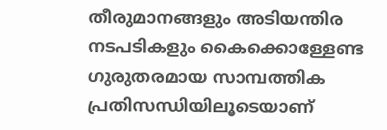തീരുമാനങ്ങളും അടിയന്തിര നടപടികളും കൈക്കൊള്ളേണ്ട ഗുരുതരമായ സാമ്പത്തിക പ്രതിസന്ധിയിലൂടെയാണ്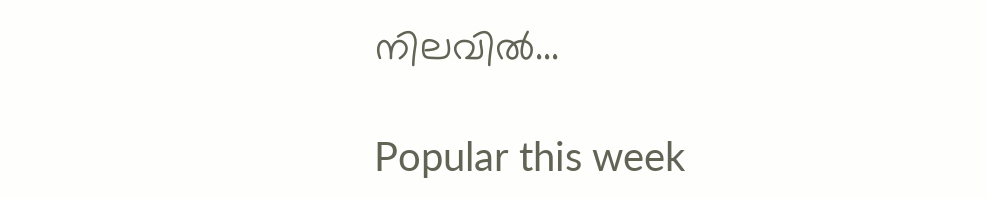നിലവിൽ...

Popular this week